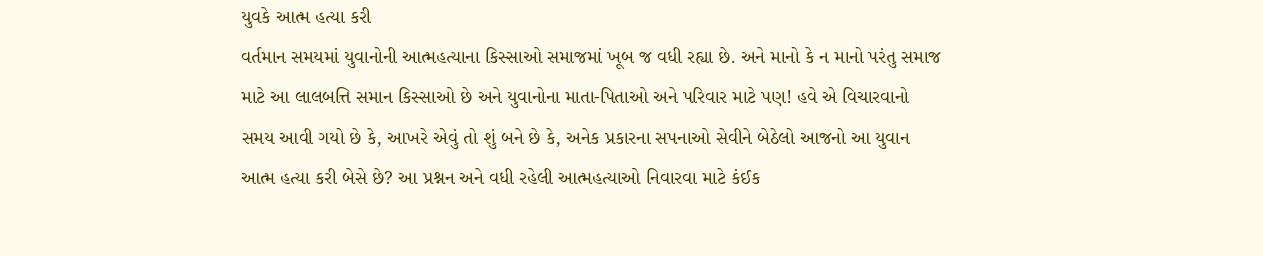યુવકે આત્મ હત્યા કરી
વર્તમાન સમયમાં યુવાનોની આત્મહત્યાના કિસ્સાઓ સમાજમાં ખૂબ જ વધી રહ્યા છે. અને માનો કે ન માનો પરંતુ સમાજ માટે આ લાલબત્તિ સમાન કિસ્સાઓ છે અને યુવાનોના માતા-પિતાઓ અને પરિવાર માટે પણ! હવે એ વિચારવાનો સમય આવી ગયો છે કે, આખરે એવું તો શું બને છે કે, અનેક પ્રકારના સપનાઓ સેવીને બેઠેલો આજનો આ યુવાન આત્મ હત્યા કરી બેસે છે? આ પ્રશ્નન અને વધી રહેલી આત્મહત્યાઓ નિવારવા માટે કંઈક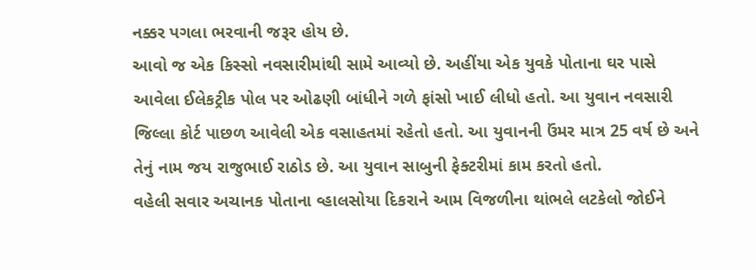નક્કર પગલા ભરવાની જરૂર હોય છે.
આવો જ એક કિસ્સો નવસારીમાંથી સામે આવ્યો છે. અહીંયા એક યુવકે પોતાના ઘર પાસે આવેલા ઈલેકટ્રીક પોલ પર ઓઢણી બાંધીને ગળે ફાંસો ખાઈ લીધો હતો. આ યુવાન નવસારી જિલ્લા કોર્ટ પાછળ આવેલી એક વસાહતમાં રહેતો હતો. આ યુવાનની ઉંમર માત્ર 25 વર્ષ છે અને તેનું નામ જય રાજુભાઈ રાઠોડ છે. આ યુવાન સાબુની ફેક્ટરીમાં કામ કરતો હતો.
વહેલી સવાર અચાનક પોતાના વ્હાલસોયા દિકરાને આમ વિજળીના થાંભલે લટકેલો જોઈને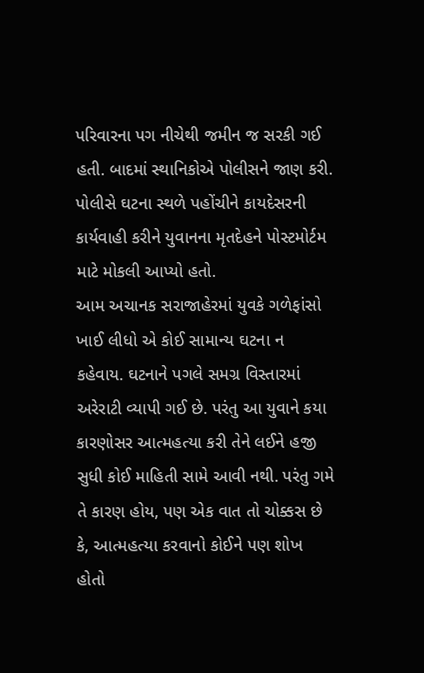પરિવારના પગ નીચેથી જમીન જ સરકી ગઈ હતી. બાદમાં સ્થાનિકોએ પોલીસને જાણ કરી. પોલીસે ઘટના સ્થળે પહોંચીને કાયદેસરની કાર્યવાહી કરીને યુવાનના મૃતદેહને પોસ્ટમોર્ટમ માટે મોકલી આપ્યો હતો.
આમ અચાનક સરાજાહેરમાં યુવકે ગળેફાંસો ખાઈ લીધો એ કોઈ સામાન્ય ઘટના ન કહેવાય. ઘટનાને પગલે સમગ્ર વિસ્તારમાં અરેરાટી વ્યાપી ગઈ છે. પરંતુ આ યુવાને કયા કારણોસર આત્મહત્યા કરી તેને લઈને હજી સુધી કોઈ માહિતી સામે આવી નથી. પરંતુ ગમે તે કારણ હોય, પણ એક વાત તો ચોક્કસ છે કે, આત્મહત્યા કરવાનો કોઈને પણ શોખ હોતો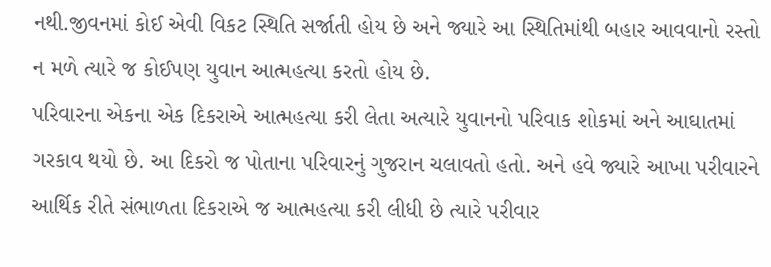નથી.જીવનમાં કોઈ એવી વિકટ સ્થિતિ સર્જાતી હોય છે અને જ્યારે આ સ્થિતિમાંથી બહાર આવવાનો રસ્તો ન મળે ત્યારે જ કોઈપણ યુવાન આત્મહત્યા કરતો હોય છે.
પરિવારના એકના એક દિકરાએ આત્મહત્યા કરી લેતા અત્યારે યુવાનનો પરિવાક શોકમાં અને આઘાતમાં ગરકાવ થયો છે. આ દિકરો જ પોતાના પરિવારનું ગુજરાન ચલાવતો હતો. અને હવે જ્યારે આખા પરીવારને આર્થિક રીતે સંભાળતા દિકરાએ જ આત્મહત્યા કરી લીધી છે ત્યારે પરીવાર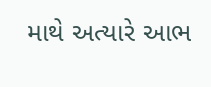માથે અત્યારે આભ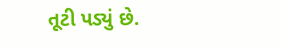તૂટી પડ્યું છે.